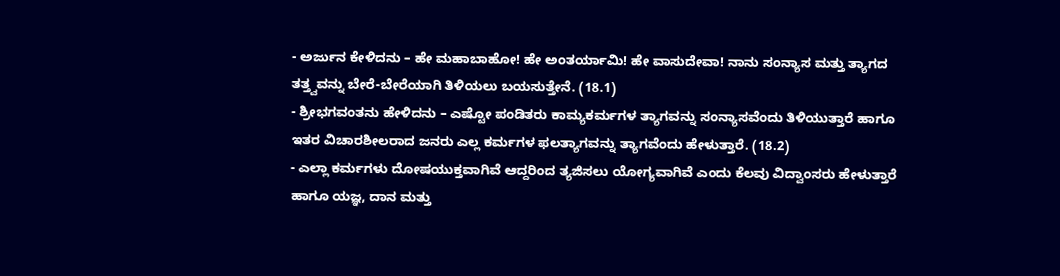- ಅರ್ಜುನ ಕೇಳಿದನು – ಹೇ ಮಹಾಬಾಹೋ! ಹೇ ಅಂತರ್ಯಾಮಿ! ಹೇ ವಾಸುದೇವಾ! ನಾನು ಸಂನ್ಯಾಸ ಮತ್ತು ತ್ಯಾಗದ ತತ್ತ್ವವನ್ನು ಬೇರೆ-ಬೇರೆಯಾಗಿ ತಿಳಿಯಲು ಬಯಸುತ್ತೇನೆ. (18.1)
- ಶ್ರೀಭಗವಂತನು ಹೇಳಿದನು – ಎಷ್ಟೋ ಪಂಡಿತರು ಕಾಮ್ಯಕರ್ಮಗಳ ತ್ಯಾಗವನ್ನು ಸಂನ್ಯಾಸವೆಂದು ತಿಳಿಯುತ್ತಾರೆ ಹಾಗೂ ಇತರ ವಿಚಾರಶೀಲರಾದ ಜನರು ಎಲ್ಲ ಕರ್ಮಗಳ ಫಲತ್ಯಾಗವನ್ನು ತ್ಯಾಗವೆಂದು ಹೇಳುತ್ತಾರೆ. (18.2)
- ಎಲ್ಲಾ ಕರ್ಮಗಳು ದೋಷಯುಕ್ತವಾಗಿವೆ ಆದ್ದರಿಂದ ತ್ಯಜಿಸಲು ಯೋಗ್ಯವಾಗಿವೆ ಎಂದು ಕೆಲವು ವಿದ್ವಾಂಸರು ಹೇಳುತ್ತಾರೆ ಹಾಗೂ ಯಜ್ಞ, ದಾನ ಮತ್ತು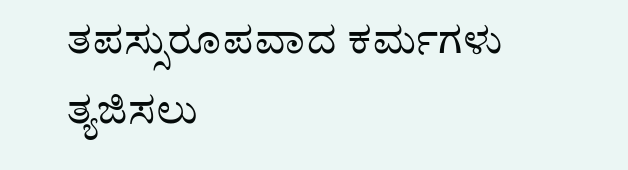ತಪಸ್ಸುರೂಪವಾದ ಕರ್ಮಗಳು ತ್ಯಜಿಸಲು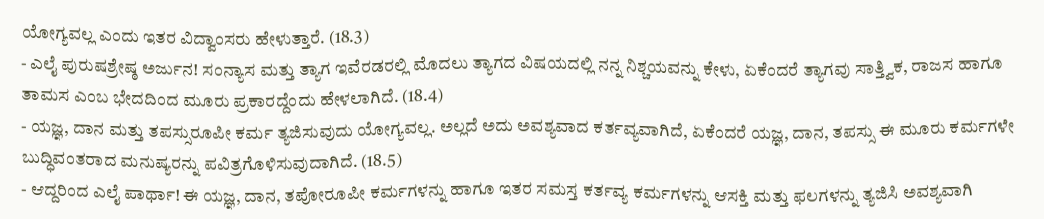ಯೋಗ್ಯವಲ್ಲ ಎಂದು ಇತರ ವಿದ್ವಾಂಸರು ಹೇಳುತ್ತಾರೆ. (18.3)
- ಎಲೈ ಪುರುಷಶ್ರೇಷ್ಠ ಅರ್ಜುನ! ಸಂನ್ಯಾಸ ಮತ್ತು ತ್ಯಾಗ ಇವೆರಡರಲ್ಲಿ ಮೊದಲು ತ್ಯಾಗದ ವಿಷಯದಲ್ಲಿ ನನ್ನ ನಿಶ್ಚಯವನ್ನು ಕೇಳು, ಏಕೆಂದರೆ ತ್ಯಾಗವು ಸಾತ್ತ್ವಿಕ, ರಾಜಸ ಹಾಗೂ ತಾಮಸ ಎಂಬ ಭೇದದಿಂದ ಮೂರು ಪ್ರಕಾರದ್ದೆಂದು ಹೇಳಲಾಗಿದೆ. (18.4)
- ಯಜ್ಞ, ದಾನ ಮತ್ತು ತಪಸ್ಸುರೂಪೀ ಕರ್ಮ ತ್ಯಜಿಸುವುದು ಯೋಗ್ಯವಲ್ಲ. ಅಲ್ಲದೆ ಅದು ಅವಶ್ಯವಾದ ಕರ್ತವ್ಯವಾಗಿದೆ, ಏಕೆಂದರೆ ಯಜ್ಞ, ದಾನ, ತಪಸ್ಸು ಈ ಮೂರು ಕರ್ಮಗಳೇ ಬುದ್ಧಿವಂತರಾದ ಮನುಷ್ಯರನ್ನು ಪವಿತ್ರಗೊಳಿಸುವುದಾಗಿದೆ. (18.5)
- ಆದ್ದರಿಂದ ಎಲೈ ಪಾರ್ಥಾ! ಈ ಯಜ್ಞ, ದಾನ, ತಪೋರೂಪೀ ಕರ್ಮಗಳನ್ನು ಹಾಗೂ ಇತರ ಸಮಸ್ತ ಕರ್ತವ್ಯ ಕರ್ಮಗಳನ್ನು ಆಸಕ್ತಿ ಮತ್ತು ಫಲಗಳನ್ನು ತ್ಯಜಿಸಿ ಅವಶ್ಯವಾಗಿ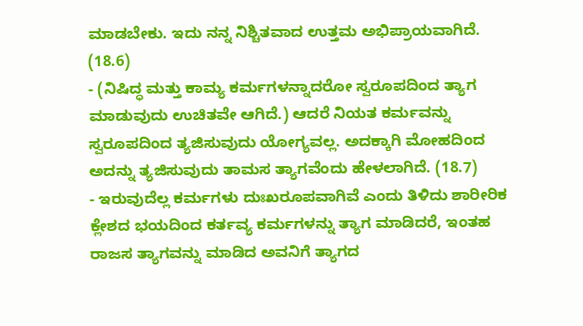ಮಾಡಬೇಕು. ಇದು ನನ್ನ ನಿಶ್ಚಿತವಾದ ಉತ್ತಮ ಅಭಿಪ್ರಾಯವಾಗಿದೆ. (18.6)
- (ನಿಷಿದ್ಧ ಮತ್ತು ಕಾಮ್ಯ ಕರ್ಮಗಳನ್ನಾದರೋ ಸ್ವರೂಪದಿಂದ ತ್ಯಾಗ ಮಾಡುವುದು ಉಚಿತವೇ ಆಗಿದೆ.) ಆದರೆ ನಿಯತ ಕರ್ಮವನ್ನು ಸ್ವರೂಪದಿಂದ ತ್ಯಜಿಸುವುದು ಯೋಗ್ಯವಲ್ಲ. ಅದಕ್ಕಾಗಿ ಮೋಹದಿಂದ ಅದನ್ನು ತ್ಯಜಿಸುವುದು ತಾಮಸ ತ್ಯಾಗವೆಂದು ಹೇಳಲಾಗಿದೆ. (18.7)
- ಇರುವುದೆಲ್ಲ ಕರ್ಮಗಳು ದುಃಖರೂಪವಾಗಿವೆ ಎಂದು ತಿಳಿದು ಶಾರೀರಿಕ ಕ್ಲೇಶದ ಭಯದಿಂದ ಕರ್ತವ್ಯ ಕರ್ಮಗಳನ್ನು ತ್ಯಾಗ ಮಾಡಿದರೆ, ಇಂತಹ ರಾಜಸ ತ್ಯಾಗವನ್ನು ಮಾಡಿದ ಅವನಿಗೆ ತ್ಯಾಗದ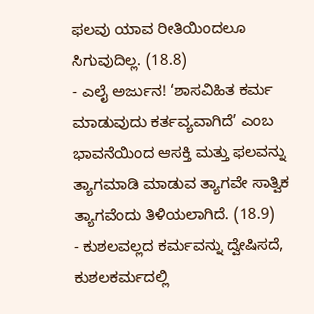ಫಲವು ಯಾವ ರೀತಿಯಿಂದಲೂ ಸಿಗುವುದಿಲ್ಲ. (18.8)
- ಎಲೈ ಅರ್ಜುನ! ‘ಶಾಸವಿಹಿತ ಕರ್ಮ ಮಾಡುವುದು ಕರ್ತವ್ಯವಾಗಿದೆ’ ಎಂಬ ಭಾವನೆಯಿಂದ ಆಸಕ್ತಿ ಮತ್ತು ಫಲವನ್ನು ತ್ಯಾಗಮಾಡಿ ಮಾಡುವ ತ್ಯಾಗವೇ ಸಾತ್ವಿಕ ತ್ಯಾಗವೆಂದು ತಿಳಿಯಲಾಗಿದೆ. (18.9)
- ಕುಶಲವಲ್ಲದ ಕರ್ಮವನ್ನು ದ್ವೇಷಿಸದೆ, ಕುಶಲಕರ್ಮದಲ್ಲಿ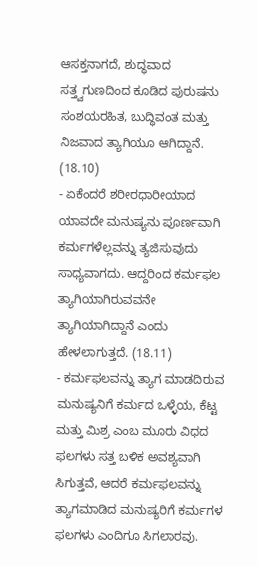ಆಸಕ್ತನಾಗದೆ, ಶುದ್ಧವಾದ ಸತ್ತ್ವಗುಣದಿಂದ ಕೂಡಿದ ಪುರುಷನು ಸಂಶಯರಹಿತ, ಬುದ್ಧಿವಂತ ಮತ್ತು ನಿಜವಾದ ತ್ಯಾಗಿಯೂ ಆಗಿದ್ದಾನೆ. (18.10)
- ಏಕೆಂದರೆ ಶರೀರಧಾರೀಯಾದ ಯಾವದೇ ಮನುಷ್ಯನು ಪೂರ್ಣವಾಗಿ ಕರ್ಮಗಳೆಲ್ಲವನ್ನು ತ್ಯಜಿಸುವುದು ಸಾಧ್ಯವಾಗದು. ಆದ್ದರಿಂದ ಕರ್ಮಫಲ ತ್ಯಾಗಿಯಾಗಿರುವವನೇ ತ್ಯಾಗಿಯಾಗಿದ್ದಾನೆ ಎಂದು ಹೇಳಲಾಗುತ್ತದೆ. (18.11)
- ಕರ್ಮಫಲವನ್ನು ತ್ಯಾಗ ಮಾಡದಿರುವ ಮನುಷ್ಯನಿಗೆ ಕರ್ಮದ ಒಳ್ಳೆಯ, ಕೆಟ್ಟ ಮತ್ತು ಮಿಶ್ರ ಎಂಬ ಮೂರು ವಿಧದ ಫಲಗಳು ಸತ್ತ ಬಳಿಕ ಅವಶ್ಯವಾಗಿ ಸಿಗುತ್ತವೆ, ಆದರೆ ಕರ್ಮಫಲವನ್ನು ತ್ಯಾಗಮಾಡಿದ ಮನುಷ್ಯರಿಗೆ ಕರ್ಮಗಳ ಫಲಗಳು ಎಂದಿಗೂ ಸಿಗಲಾರವು.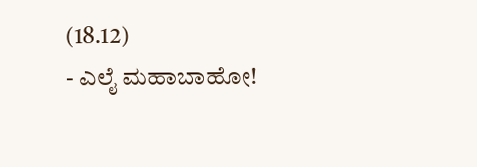(18.12)
- ಎಲೈ ಮಹಾಬಾಹೋ!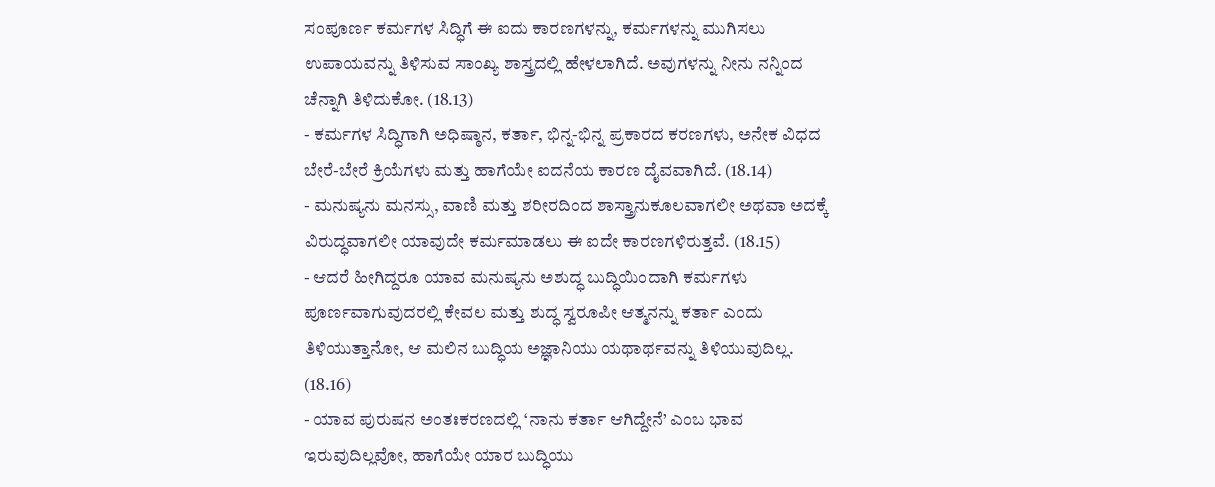ಸಂಪೂರ್ಣ ಕರ್ಮಗಳ ಸಿದ್ಧಿಗೆ ಈ ಐದು ಕಾರಣಗಳನ್ನು, ಕರ್ಮಗಳನ್ನು ಮುಗಿಸಲು ಉಪಾಯವನ್ನು ತಿಳಿಸುವ ಸಾಂಖ್ಯ ಶಾಸ್ತ್ರದಲ್ಲಿ ಹೇಳಲಾಗಿದೆ. ಅವುಗಳನ್ನು ನೀನು ನನ್ನಿಂದ ಚೆನ್ನಾಗಿ ತಿಳಿದುಕೋ. (18.13)
- ಕರ್ಮಗಳ ಸಿದ್ಧಿಗಾಗಿ ಅಧಿಷ್ಠಾನ, ಕರ್ತಾ, ಭಿನ್ನ-ಭಿನ್ನ ಪ್ರಕಾರದ ಕರಣಗಳು, ಅನೇಕ ವಿಧದ ಬೇರೆ-ಬೇರೆ ಕ್ರಿಯೆಗಳು ಮತ್ತು ಹಾಗೆಯೇ ಐದನೆಯ ಕಾರಣ ದೈವವಾಗಿದೆ. (18.14)
- ಮನುಷ್ಯನು ಮನಸ್ಸು, ವಾಣಿ ಮತ್ತು ಶರೀರದಿಂದ ಶಾಸ್ತ್ರಾನುಕೂಲವಾಗಲೀ ಅಥವಾ ಅದಕ್ಕೆ ವಿರುದ್ಧವಾಗಲೀ ಯಾವುದೇ ಕರ್ಮಮಾಡಲು ಈ ಐದೇ ಕಾರಣಗಳಿರುತ್ತವೆ. (18.15)
- ಆದರೆ ಹೀಗಿದ್ದರೂ ಯಾವ ಮನುಷ್ಯನು ಅಶುದ್ಧ ಬುದ್ಧಿಯಿಂದಾಗಿ ಕರ್ಮಗಳು ಪೂರ್ಣವಾಗುವುದರಲ್ಲಿ ಕೇವಲ ಮತ್ತು ಶುದ್ಧ ಸ್ವರೂಪೀ ಆತ್ಮನನ್ನು ಕರ್ತಾ ಎಂದು ತಿಳಿಯುತ್ತಾನೋ, ಆ ಮಲಿನ ಬುದ್ಧಿಯ ಅಜ್ಞಾನಿಯು ಯಥಾರ್ಥವನ್ನು ತಿಳಿಯುವುದಿಲ್ಲ. (18.16)
- ಯಾವ ಪುರುಷನ ಅಂತಃಕರಣದಲ್ಲಿ ‘ನಾನು ಕರ್ತಾ ಆಗಿದ್ದೇನೆ’ ಎಂಬ ಭಾವ ಇರುವುದಿಲ್ಲವೋ, ಹಾಗೆಯೇ ಯಾರ ಬುದ್ಧಿಯು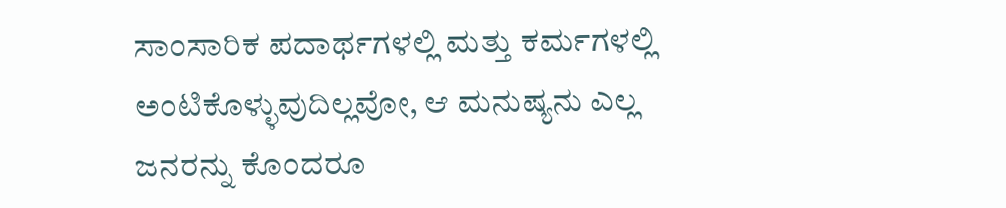ಸಾಂಸಾರಿಕ ಪದಾರ್ಥಗಳಲ್ಲಿ ಮತ್ತು ಕರ್ಮಗಳಲ್ಲಿ ಅಂಟಿಕೊಳ್ಳುವುದಿಲ್ಲವೋ, ಆ ಮನುಷ್ಯನು ಎಲ್ಲ ಜನರನ್ನು ಕೊಂದರೂ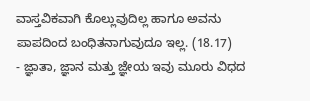ವಾಸ್ತವಿಕವಾಗಿ ಕೊಲ್ಲುವುದಿಲ್ಲ ಹಾಗೂ ಅವನು ಪಾಪದಿಂದ ಬಂಧಿತನಾಗುವುದೂ ಇಲ್ಲ. (18.17)
- ಜ್ಞಾತಾ, ಜ್ಞಾನ ಮತ್ತು ಜ್ಞೇಯ ಇವು ಮೂರು ವಿಧದ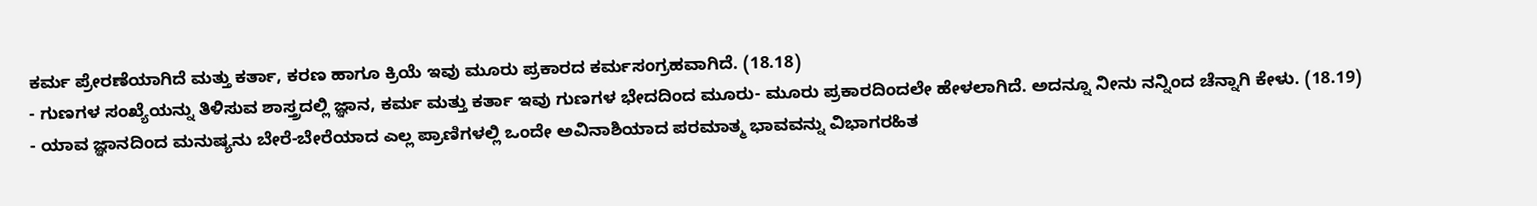ಕರ್ಮ ಪ್ರೇರಣೆಯಾಗಿದೆ ಮತ್ತು ಕರ್ತಾ, ಕರಣ ಹಾಗೂ ಕ್ರಿಯೆ ಇವು ಮೂರು ಪ್ರಕಾರದ ಕರ್ಮಸಂಗ್ರಹವಾಗಿದೆ. (18.18)
- ಗುಣಗಳ ಸಂಖ್ಯೆಯನ್ನು ತಿಳಿಸುವ ಶಾಸ್ತ್ರದಲ್ಲಿ ಜ್ಞಾನ, ಕರ್ಮ ಮತ್ತು ಕರ್ತಾ ಇವು ಗುಣಗಳ ಭೇದದಿಂದ ಮೂರು- ಮೂರು ಪ್ರಕಾರದಿಂದಲೇ ಹೇಳಲಾಗಿದೆ. ಅದನ್ನೂ ನೀನು ನನ್ನಿಂದ ಚೆನ್ನಾಗಿ ಕೇಳು. (18.19)
- ಯಾವ ಜ್ಞಾನದಿಂದ ಮನುಷ್ಯನು ಬೇರೆ-ಬೇರೆಯಾದ ಎಲ್ಲ ಪ್ರಾಣಿಗಳಲ್ಲಿ ಒಂದೇ ಅವಿನಾಶಿಯಾದ ಪರಮಾತ್ಮ ಭಾವವನ್ನು ವಿಭಾಗರಹಿತ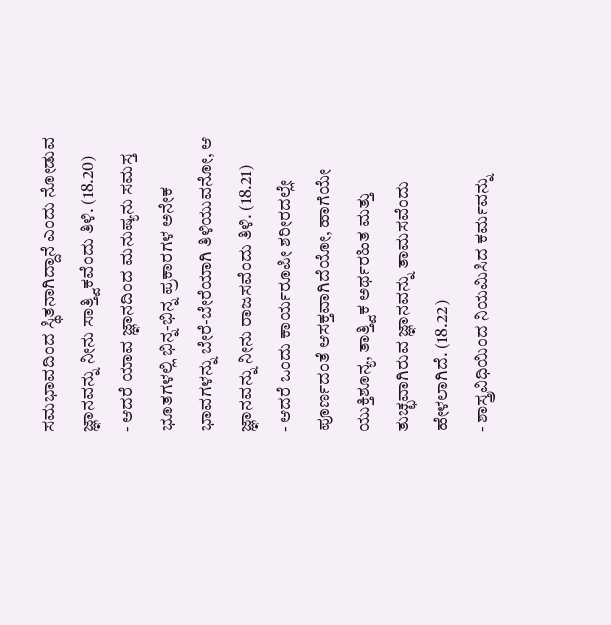ಸಮಭಾವದಿಂದ ಸ್ಥಿತನಾಗಿದ್ದಾನೆ ಎಂದು ನೋಡುವ ಜ್ಞಾನವನ್ನು ನೀನು ಸಾತ್ತ್ವಿಕವೆಂದು ತಿಳಿ. (18.20)
- ಆದರೆ ಯಾವ ಜ್ಞಾನದಿಂದ ಮನುಷ್ಯನು ಸಮಸ್ತ ಭೂತಗಳಲ್ಲಿ ಭಿನ್ನ-ಭಿನ್ನ ಪ್ರಕಾರಗಳ ಅನೇಕ ಭಾವಗಳನ್ನು ಬೇರೆ-ಬೇರೆಯಾಗಿ ತಿಳಿಯುವನೋ, ಆ ಜ್ಞಾನವನ್ನು ನೀನು ರಾಜಸವೆಂದು ತಿಳಿ. (18.21)
- ಆದರೆ ಒಂದು ಕಾರ್ಯರೂಪೀ ಶರೀರದಲ್ಲೇ ಪೂರ್ಣದಂತೆ ಆಸಕ್ತವಾಗಿದೆಯೋ, ಹಾಗೆಯೇ ಯುಕ್ತಿಶೂನ್ಯ, ತಾತ್ತ್ವಿಕ ಅರ್ಥರಹಿತ ಮತ್ತು ತುಚ್ಛವಾಗಿರುವ ಜ್ಞಾನವನ್ನು ತಾಮಸವೆಂದು ಹೇಳಲಾಗಿದೆ. (18.22)
- ಶಾಸ್ತ್ರವಿಧಿಯಿಂದ ನಿಯಮಿಸಿದ ಕರ್ಮವನ್ನು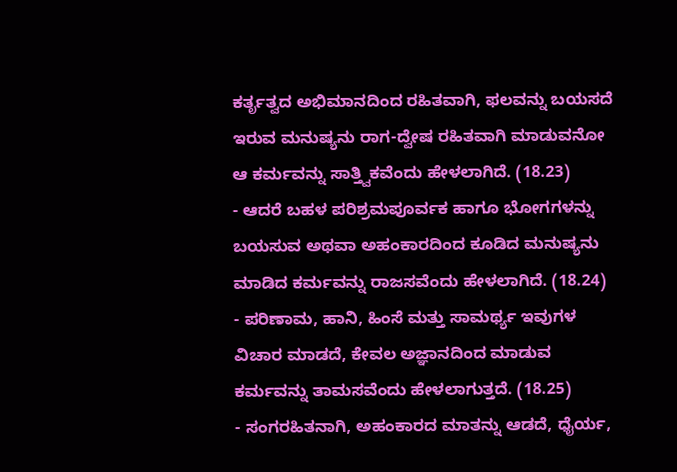ಕರ್ತೃತ್ವದ ಅಭಿಮಾನದಿಂದ ರಹಿತವಾಗಿ, ಫಲವನ್ನು ಬಯಸದೆ ಇರುವ ಮನುಷ್ಯನು ರಾಗ-ದ್ವೇಷ ರಹಿತವಾಗಿ ಮಾಡುವನೋ ಆ ಕರ್ಮವನ್ನು ಸಾತ್ತ್ವಿಕವೆಂದು ಹೇಳಲಾಗಿದೆ. (18.23)
- ಆದರೆ ಬಹಳ ಪರಿಶ್ರಮಪೂರ್ವಕ ಹಾಗೂ ಭೋಗಗಳನ್ನು ಬಯಸುವ ಅಥವಾ ಅಹಂಕಾರದಿಂದ ಕೂಡಿದ ಮನುಷ್ಯನು ಮಾಡಿದ ಕರ್ಮವನ್ನು ರಾಜಸವೆಂದು ಹೇಳಲಾಗಿದೆ. (18.24)
- ಪರಿಣಾಮ, ಹಾನಿ, ಹಿಂಸೆ ಮತ್ತು ಸಾಮರ್ಥ್ಯ ಇವುಗಳ ವಿಚಾರ ಮಾಡದೆ, ಕೇವಲ ಅಜ್ಞಾನದಿಂದ ಮಾಡುವ ಕರ್ಮವನ್ನು ತಾಮಸವೆಂದು ಹೇಳಲಾಗುತ್ತದೆ. (18.25)
- ಸಂಗರಹಿತನಾಗಿ, ಅಹಂಕಾರದ ಮಾತನ್ನು ಆಡದೆ, ಧೈರ್ಯ,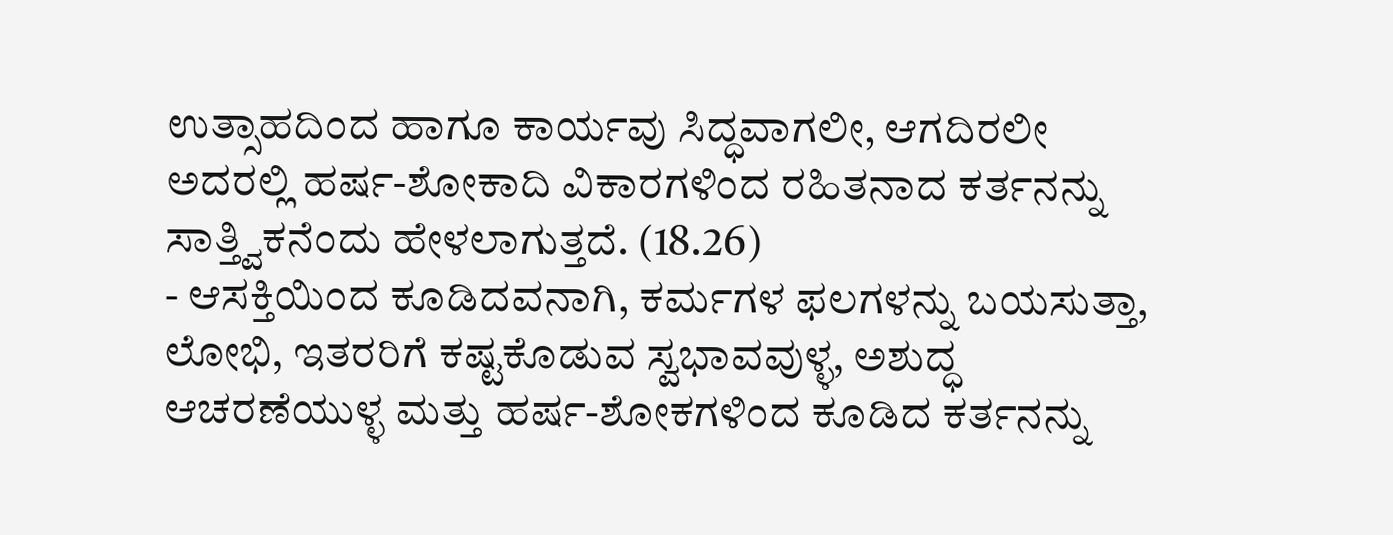ಉತ್ಸಾಹದಿಂದ ಹಾಗೂ ಕಾರ್ಯವು ಸಿದ್ಧವಾಗಲೀ, ಆಗದಿರಲೀ ಅದರಲ್ಲಿ ಹರ್ಷ-ಶೋಕಾದಿ ವಿಕಾರಗಳಿಂದ ರಹಿತನಾದ ಕರ್ತನನ್ನು ಸಾತ್ತ್ವಿಕನೆಂದು ಹೇಳಲಾಗುತ್ತದೆ. (18.26)
- ಆಸಕ್ತಿಯಿಂದ ಕೂಡಿದವನಾಗಿ, ಕರ್ಮಗಳ ಫಲಗಳನ್ನು ಬಯಸುತ್ತಾ, ಲೋಭಿ, ಇತರರಿಗೆ ಕಷ್ಟಕೊಡುವ ಸ್ವಭಾವವುಳ್ಳ, ಅಶುದ್ಧ ಆಚರಣೆಯುಳ್ಳ ಮತ್ತು ಹರ್ಷ-ಶೋಕಗಳಿಂದ ಕೂಡಿದ ಕರ್ತನನ್ನು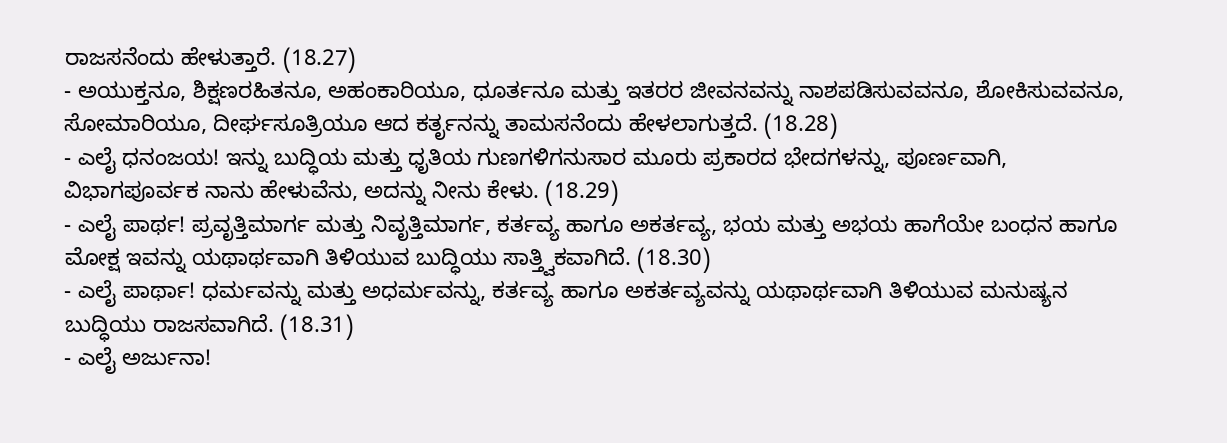ರಾಜಸನೆಂದು ಹೇಳುತ್ತಾರೆ. (18.27)
- ಅಯುಕ್ತನೂ, ಶಿಕ್ಷಣರಹಿತನೂ, ಅಹಂಕಾರಿಯೂ, ಧೂರ್ತನೂ ಮತ್ತು ಇತರರ ಜೀವನವನ್ನು ನಾಶಪಡಿಸುವವನೂ, ಶೋಕಿಸುವವನೂ, ಸೋಮಾರಿಯೂ, ದೀರ್ಘಸೂತ್ರಿಯೂ ಆದ ಕರ್ತೃನನ್ನು ತಾಮಸನೆಂದು ಹೇಳಲಾಗುತ್ತದೆ. (18.28)
- ಎಲೈ ಧನಂಜಯ! ಇನ್ನು ಬುದ್ಧಿಯ ಮತ್ತು ಧೃತಿಯ ಗುಣಗಳಿಗನುಸಾರ ಮೂರು ಪ್ರಕಾರದ ಭೇದಗಳನ್ನು, ಪೂರ್ಣವಾಗಿ, ವಿಭಾಗಪೂರ್ವಕ ನಾನು ಹೇಳುವೆನು, ಅದನ್ನು ನೀನು ಕೇಳು. (18.29)
- ಎಲೈ ಪಾರ್ಥ! ಪ್ರವೃತ್ತಿಮಾರ್ಗ ಮತ್ತು ನಿವೃತ್ತಿಮಾರ್ಗ, ಕರ್ತವ್ಯ ಹಾಗೂ ಅಕರ್ತವ್ಯ, ಭಯ ಮತ್ತು ಅಭಯ ಹಾಗೆಯೇ ಬಂಧನ ಹಾಗೂ ಮೋಕ್ಷ ಇವನ್ನು ಯಥಾರ್ಥವಾಗಿ ತಿಳಿಯುವ ಬುದ್ಧಿಯು ಸಾತ್ತ್ವಿಕವಾಗಿದೆ. (18.30)
- ಎಲೈ ಪಾರ್ಥಾ! ಧರ್ಮವನ್ನು ಮತ್ತು ಅಧರ್ಮವನ್ನು, ಕರ್ತವ್ಯ ಹಾಗೂ ಅಕರ್ತವ್ಯವನ್ನು ಯಥಾರ್ಥವಾಗಿ ತಿಳಿಯುವ ಮನುಷ್ಯನ ಬುದ್ಧಿಯು ರಾಜಸವಾಗಿದೆ. (18.31)
- ಎಲೈ ಅರ್ಜುನಾ!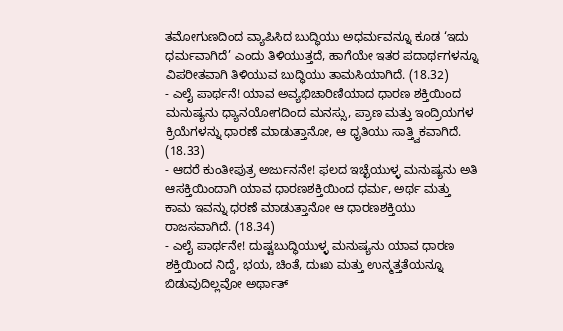ತಮೋಗುಣದಿಂದ ವ್ಯಾಪಿಸಿದ ಬುದ್ಧಿಯು ಅಧರ್ಮವನ್ನೂ ಕೂಡ ‘ಇದು ಧರ್ಮವಾಗಿದೆ’ ಎಂದು ತಿಳಿಯುತ್ತದೆ, ಹಾಗೆಯೇ ಇತರ ಪದಾರ್ಥಗಳನ್ನೂ ವಿಪರೀತವಾಗಿ ತಿಳಿಯುವ ಬುದ್ಧಿಯು ತಾಮಸಿಯಾಗಿದೆ. (18.32)
- ಎಲೈ ಪಾರ್ಥನೆ! ಯಾವ ಅವ್ಯಭಿಚಾರಿಣಿಯಾದ ಧಾರಣ ಶಕ್ತಿಯಿಂದ ಮನುಷ್ಯನು ಧ್ಯಾನಯೋಗದಿಂದ ಮನಸ್ಸು, ಪ್ರಾಣ ಮತ್ತು ಇಂದ್ರಿಯಗಳ ಕ್ರಿಯೆಗಳನ್ನು ಧಾರಣೆ ಮಾಡುತ್ತಾನೋ, ಆ ಧೃತಿಯು ಸಾತ್ತ್ವಿಕವಾಗಿದೆ. (18.33)
- ಆದರೆ ಕುಂತೀಪುತ್ರ ಅರ್ಜುನನೇ! ಫಲದ ಇಚ್ಛೆಯುಳ್ಳ ಮನುಷ್ಯನು ಅತಿ ಆಸಕ್ತಿಯಿಂದಾಗಿ ಯಾವ ಧಾರಣಶಕ್ತಿಯಿಂದ ಧರ್ಮ, ಅರ್ಥ ಮತ್ತು ಕಾಮ ಇವನ್ನು ಧರಣೆ ಮಾಡುತ್ತಾನೋ ಆ ಧಾರಣಶಕ್ತಿಯು ರಾಜಸವಾಗಿದೆ. (18.34)
- ಎಲೈ ಪಾರ್ಥನೇ! ದುಷ್ಟಬುದ್ಧಿಯುಳ್ಳ ಮನುಷ್ಯನು ಯಾವ ಧಾರಣ ಶಕ್ತಿಯಿಂದ ನಿದ್ದೆ, ಭಯ, ಚಿಂತೆ, ದುಃಖ ಮತ್ತು ಉನ್ಮತ್ತತೆಯನ್ನೂ ಬಿಡುವುದಿಲ್ಲವೋ ಅರ್ಥಾತ್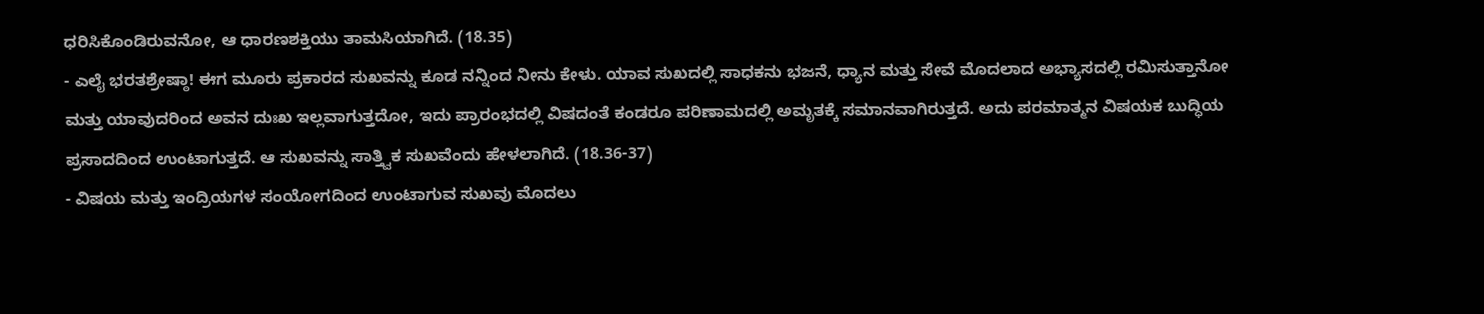ಧರಿಸಿಕೊಂಡಿರುವನೋ, ಆ ಧಾರಣಶಕ್ತಿಯು ತಾಮಸಿಯಾಗಿದೆ. (18.35)
- ಎಲೈ ಭರತಶ್ರೇಷ್ಠಾ! ಈಗ ಮೂರು ಪ್ರಕಾರದ ಸುಖವನ್ನು ಕೂಡ ನನ್ನಿಂದ ನೀನು ಕೇಳು. ಯಾವ ಸುಖದಲ್ಲಿ ಸಾಧಕನು ಭಜನೆ, ಧ್ಯಾನ ಮತ್ತು ಸೇವೆ ಮೊದಲಾದ ಅಭ್ಯಾಸದಲ್ಲಿ ರಮಿಸುತ್ತಾನೋ ಮತ್ತು ಯಾವುದರಿಂದ ಅವನ ದುಃಖ ಇಲ್ಲವಾಗುತ್ತದೋ, ಇದು ಪ್ರಾರಂಭದಲ್ಲಿ ವಿಷದಂತೆ ಕಂಡರೂ ಪರಿಣಾಮದಲ್ಲಿ ಅಮೃತಕ್ಕೆ ಸಮಾನವಾಗಿರುತ್ತದೆ. ಅದು ಪರಮಾತ್ಮನ ವಿಷಯಕ ಬುದ್ಧಿಯ ಪ್ರಸಾದದಿಂದ ಉಂಟಾಗುತ್ತದೆ. ಆ ಸುಖವನ್ನು ಸಾತ್ತ್ವಿಕ ಸುಖವೆಂದು ಹೇಳಲಾಗಿದೆ. (18.36-37)
- ವಿಷಯ ಮತ್ತು ಇಂದ್ರಿಯಗಳ ಸಂಯೋಗದಿಂದ ಉಂಟಾಗುವ ಸುಖವು ಮೊದಲು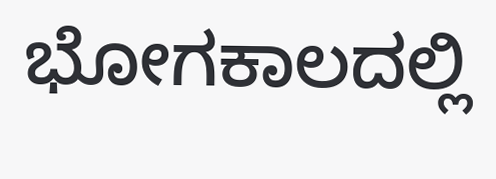ಭೋಗಕಾಲದಲ್ಲಿ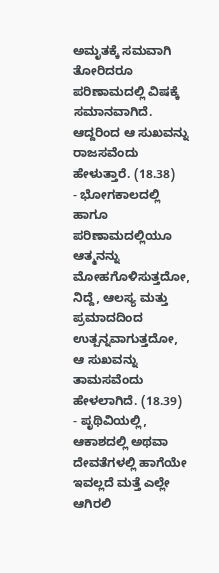ಅಮೃತಕ್ಕೆ ಸಮವಾಗಿ ತೋರಿದರೂ ಪರಿಣಾಮದಲ್ಲಿ ವಿಷಕ್ಕೆ ಸಮಾನವಾಗಿದೆ. ಆದ್ದರಿಂದ ಆ ಸುಖವನ್ನು ರಾಜಸವೆಂದು ಹೇಳುತ್ತಾರೆ. (18.38)
- ಭೋಗಕಾಲದಲ್ಲಿ ಹಾಗೂ ಪರಿಣಾಮದಲ್ಲಿಯೂ ಆತ್ಮನನ್ನು ಮೋಹಗೊಳಿಸುತ್ತದೋ, ನಿದ್ದೆ, ಆಲಸ್ಯ ಮತ್ತು ಪ್ರಮಾದದಿಂದ ಉತ್ಪನ್ನವಾಗುತ್ತದೋ, ಆ ಸುಖವನ್ನು ತಾಮಸವೆಂದು ಹೇಳಲಾಗಿದೆ. (18.39)
- ಪೃಥಿವಿಯಲ್ಲಿ, ಆಕಾಶದಲ್ಲಿ ಅಥವಾ ದೇವತೆಗಳಲ್ಲಿ ಹಾಗೆಯೇ ಇವಲ್ಲದೆ ಮತ್ತೆ ಎಲ್ಲೇ ಆಗಿರಲಿ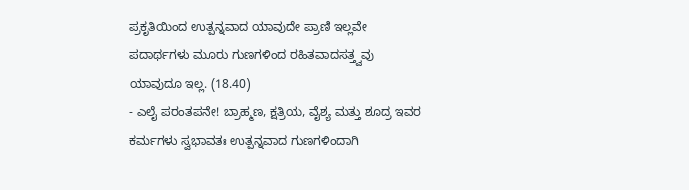ಪ್ರಕೃತಿಯಿಂದ ಉತ್ಪನ್ನವಾದ ಯಾವುದೇ ಪ್ರಾಣಿ ಇಲ್ಲವೇ ಪದಾರ್ಥಗಳು ಮೂರು ಗುಣಗಳಿಂದ ರಹಿತವಾದಸತ್ತ್ವವು ಯಾವುದೂ ಇಲ್ಲ. (18.40)
- ಎಲೈ ಪರಂತಪನೇ! ಬ್ರಾಹ್ಮಣ, ಕ್ಷತ್ರಿಯ, ವೈಶ್ಯ ಮತ್ತು ಶೂದ್ರ ಇವರ ಕರ್ಮಗಳು ಸ್ವಭಾವತಃ ಉತ್ಪನ್ನವಾದ ಗುಣಗಳಿಂದಾಗಿ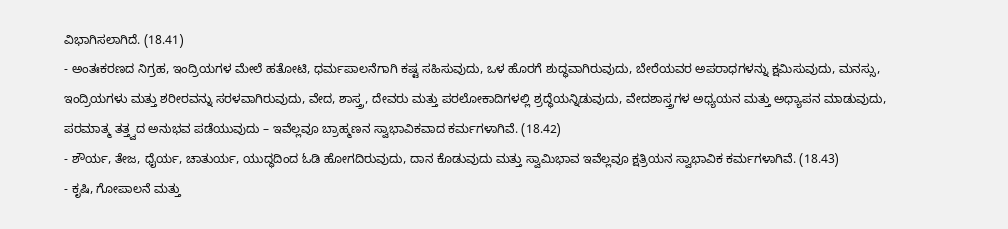ವಿಭಾಗಿಸಲಾಗಿದೆ. (18.41)
- ಅಂತಃಕರಣದ ನಿಗ್ರಹ, ಇಂದ್ರಿಯಗಳ ಮೇಲೆ ಹತೋಟಿ, ಧರ್ಮಪಾಲನೆಗಾಗಿ ಕಷ್ಟ ಸಹಿಸುವುದು, ಒಳ ಹೊರಗೆ ಶುದ್ಧವಾಗಿರುವುದು, ಬೇರೆಯವರ ಅಪರಾಧಗಳನ್ನು ಕ್ಷಮಿಸುವುದು, ಮನಸ್ಸು, ಇಂದ್ರಿಯಗಳು ಮತ್ತು ಶರೀರವನ್ನು ಸರಳವಾಗಿರುವುದು, ವೇದ, ಶಾಸ್ತ್ರ, ದೇವರು ಮತ್ತು ಪರಲೋಕಾದಿಗಳಲ್ಲಿ ಶ್ರದ್ಧೆಯನ್ನಿಡುವುದು, ವೇದಶಾಸ್ತ್ರಗಳ ಅಧ್ಯಯನ ಮತ್ತು ಅಧ್ಯಾಪನ ಮಾಡುವುದು, ಪರಮಾತ್ಮ ತತ್ತ್ವದ ಅನುಭವ ಪಡೆಯುವುದು – ಇವೆಲ್ಲವೂ ಬ್ರಾಹ್ಮಣನ ಸ್ವಾಭಾವಿಕವಾದ ಕರ್ಮಗಳಾಗಿವೆ. (18.42)
- ಶೌರ್ಯ, ತೇಜ, ಧೈರ್ಯ, ಚಾತುರ್ಯ, ಯುದ್ಧದಿಂದ ಓಡಿ ಹೋಗದಿರುವುದು, ದಾನ ಕೊಡುವುದು ಮತ್ತು ಸ್ವಾಮಿಭಾವ ಇವೆಲ್ಲವೂ ಕ್ಷತ್ರಿಯನ ಸ್ವಾಭಾವಿಕ ಕರ್ಮಗಳಾಗಿವೆ. (18.43)
- ಕೃಷಿ, ಗೋಪಾಲನೆ ಮತ್ತು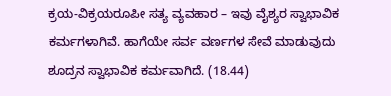ಕ್ರಯ-ವಿಕ್ರಯರೂಪೀ ಸತ್ಯ ವ್ಯವಹಾರ – ಇವು ವೈಶ್ಯರ ಸ್ವಾಭಾವಿಕ ಕರ್ಮಗಳಾಗಿವೆ. ಹಾಗೆಯೇ ಸರ್ವ ವರ್ಣಗಳ ಸೇವೆ ಮಾಡುವುದು ಶೂದ್ರನ ಸ್ವಾಭಾವಿಕ ಕರ್ಮವಾಗಿದೆ. (18.44)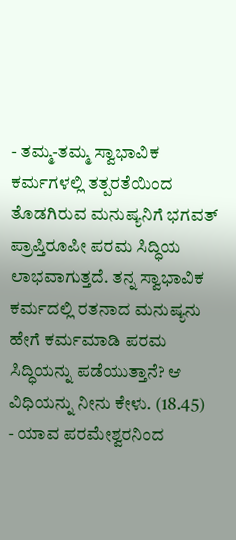- ತಮ್ಮ-ತಮ್ಮ ಸ್ವಾಭಾವಿಕ ಕರ್ಮಗಳಲ್ಲಿ ತತ್ಪರತೆಯಿಂದ ತೊಡಗಿರುವ ಮನುಷ್ಯನಿಗೆ ಭಗವತ್ ಪ್ರಾಪ್ತಿರೂಪೀ ಪರಮ ಸಿದ್ಧಿಯ ಲಾಭವಾಗುತ್ತದೆ. ತನ್ನ ಸ್ವಾಭಾವಿಕ ಕರ್ಮದಲ್ಲಿ ರತನಾದ ಮನುಷ್ಯನು ಹೇಗೆ ಕರ್ಮಮಾಡಿ ಪರಮ ಸಿದ್ಧಿಯನ್ನು ಪಡೆಯುತ್ತಾನೆ? ಆ ವಿಧಿಯನ್ನು ನೀನು ಕೇಳು. (18.45)
- ಯಾವ ಪರಮೇಶ್ವರನಿಂದ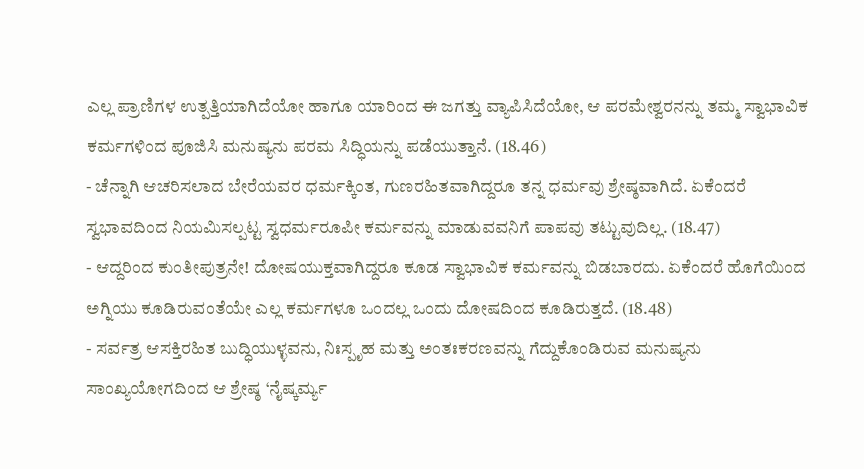ಎಲ್ಲ ಪ್ರಾಣಿಗಳ ಉತ್ಪತ್ತಿಯಾಗಿದೆಯೋ ಹಾಗೂ ಯಾರಿಂದ ಈ ಜಗತ್ತು ವ್ಯಾಪಿಸಿದೆಯೋ, ಆ ಪರಮೇಶ್ವರನನ್ನು ತಮ್ಮ ಸ್ವಾಭಾವಿಕ ಕರ್ಮಗಳಿಂದ ಪೂಜಿಸಿ ಮನುಷ್ಯನು ಪರಮ ಸಿದ್ಧಿಯನ್ನು ಪಡೆಯುತ್ತಾನೆ. (18.46)
- ಚೆನ್ನಾಗಿ ಆಚರಿಸಲಾದ ಬೇರೆಯವರ ಧರ್ಮಕ್ಕಿಂತ, ಗುಣರಹಿತವಾಗಿದ್ದರೂ ತನ್ನ ಧರ್ಮವು ಶ್ರೇಷ್ಠವಾಗಿದೆ. ಏಕೆಂದರೆ ಸ್ವಭಾವದಿಂದ ನಿಯಮಿಸಲ್ಪಟ್ಟ ಸ್ವಧರ್ಮರೂಪೀ ಕರ್ಮವನ್ನು ಮಾಡುವವನಿಗೆ ಪಾಪವು ತಟ್ಟುವುದಿಲ್ಲ. (18.47)
- ಆದ್ದರಿಂದ ಕುಂತೀಪುತ್ರನೇ! ದೋಷಯುಕ್ತವಾಗಿದ್ದರೂ ಕೂಡ ಸ್ವಾಭಾವಿಕ ಕರ್ಮವನ್ನು ಬಿಡಬಾರದು. ಏಕೆಂದರೆ ಹೊಗೆಯಿಂದ ಅಗ್ನಿಯು ಕೂಡಿರುವಂತೆಯೇ ಎಲ್ಲ ಕರ್ಮಗಳೂ ಒಂದಲ್ಲ ಒಂದು ದೋಷದಿಂದ ಕೂಡಿರುತ್ತದೆ. (18.48)
- ಸರ್ವತ್ರ ಆಸಕ್ತಿರಹಿತ ಬುದ್ಧಿಯುಳ್ಳವನು, ನಿಃಸ್ಪೃಹ ಮತ್ತು ಅಂತಃಕರಣವನ್ನು ಗೆದ್ದುಕೊಂಡಿರುವ ಮನುಷ್ಯನು ಸಾಂಖ್ಯಯೋಗದಿಂದ ಆ ಶ್ರೇಷ್ಠ ‘ನೈಷ್ಕರ್ಮ್ಯ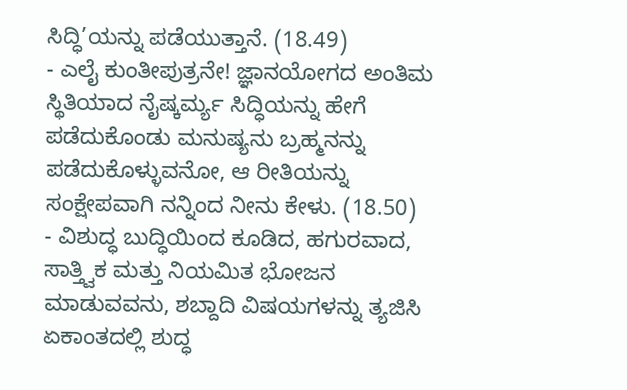ಸಿದ್ಧಿ’ಯನ್ನು ಪಡೆಯುತ್ತಾನೆ. (18.49)
- ಎಲೈ ಕುಂತೀಪುತ್ರನೇ! ಜ್ಞಾನಯೋಗದ ಅಂತಿಮ ಸ್ಥಿತಿಯಾದ ನೈಷ್ಕರ್ಮ್ಯ ಸಿದ್ಧಿಯನ್ನು ಹೇಗೆ ಪಡೆದುಕೊಂಡು ಮನುಷ್ಯನು ಬ್ರಹ್ಮನನ್ನು ಪಡೆದುಕೊಳ್ಳುವನೋ, ಆ ರೀತಿಯನ್ನು ಸಂಕ್ಷೇಪವಾಗಿ ನನ್ನಿಂದ ನೀನು ಕೇಳು. (18.50)
- ವಿಶುದ್ಧ ಬುದ್ಧಿಯಿಂದ ಕೂಡಿದ, ಹಗುರವಾದ, ಸಾತ್ತ್ವಿಕ ಮತ್ತು ನಿಯಮಿತ ಭೋಜನ ಮಾಡುವವನು, ಶಬ್ದಾದಿ ವಿಷಯಗಳನ್ನು ತ್ಯಜಿಸಿ ಏಕಾಂತದಲ್ಲಿ ಶುದ್ಧ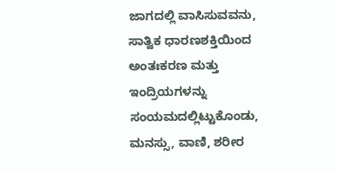ಜಾಗದಲ್ಲಿ ವಾಸಿಸುವವನು, ಸಾತ್ವಿಕ ಧಾರಣಶಕ್ತಿಯಿಂದ ಅಂತಃಕರಣ ಮತ್ತು ಇಂದ್ರಿಯಗಳನ್ನು ಸಂಯಮದಲ್ಲಿಟ್ಟುಕೊಂಡು, ಮನಸ್ಸು, ವಾಣಿ, ಶರೀರ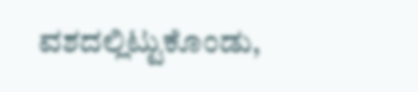ವಶದಲ್ಲಿಟ್ಟುಕೊಂಡು,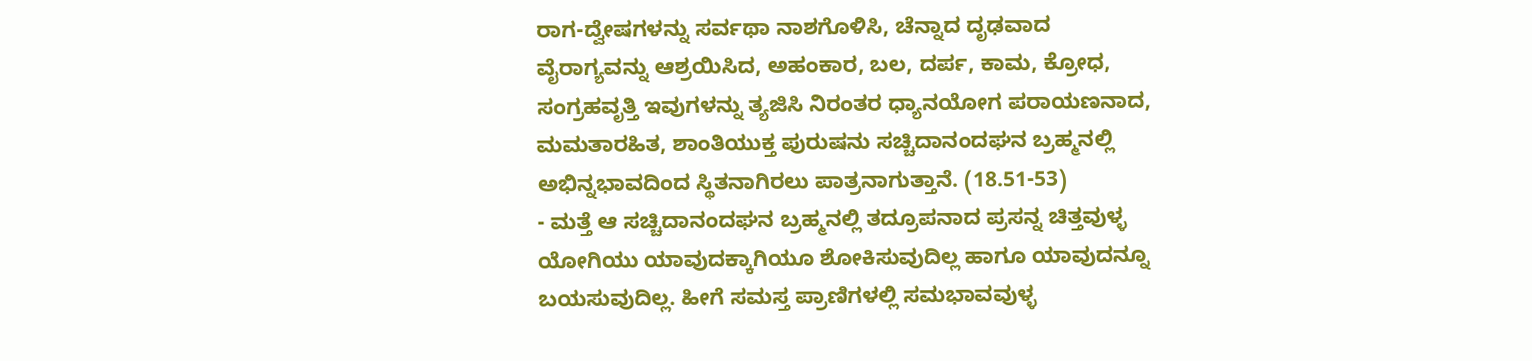ರಾಗ-ದ್ವೇಷಗಳನ್ನು ಸರ್ವಥಾ ನಾಶಗೊಳಿಸಿ, ಚೆನ್ನಾದ ದೃಢವಾದ ವೈರಾಗ್ಯವನ್ನು ಆಶ್ರಯಿಸಿದ, ಅಹಂಕಾರ, ಬಲ, ದರ್ಪ, ಕಾಮ, ಕ್ರೋಧ, ಸಂಗ್ರಹವೃತ್ತಿ ಇವುಗಳನ್ನು ತ್ಯಜಿಸಿ ನಿರಂತರ ಧ್ಯಾನಯೋಗ ಪರಾಯಣನಾದ, ಮಮತಾರಹಿತ, ಶಾಂತಿಯುಕ್ತ ಪುರುಷನು ಸಚ್ಚಿದಾನಂದಘನ ಬ್ರಹ್ಮನಲ್ಲಿ ಅಭಿನ್ನಭಾವದಿಂದ ಸ್ಥಿತನಾಗಿರಲು ಪಾತ್ರನಾಗುತ್ತಾನೆ. (18.51-53)
- ಮತ್ತೆ ಆ ಸಚ್ಚಿದಾನಂದಘನ ಬ್ರಹ್ಮನಲ್ಲಿ ತದ್ರೂಪನಾದ ಪ್ರಸನ್ನ ಚಿತ್ತವುಳ್ಳ ಯೋಗಿಯು ಯಾವುದಕ್ಕಾಗಿಯೂ ಶೋಕಿಸುವುದಿಲ್ಲ ಹಾಗೂ ಯಾವುದನ್ನೂ ಬಯಸುವುದಿಲ್ಲ. ಹೀಗೆ ಸಮಸ್ತ ಪ್ರಾಣಿಗಳಲ್ಲಿ ಸಮಭಾವವುಳ್ಳ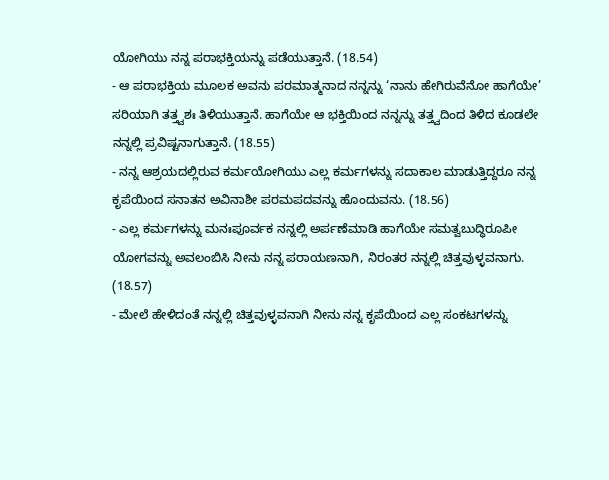ಯೋಗಿಯು ನನ್ನ ಪರಾಭಕ್ತಿಯನ್ನು ಪಡೆಯುತ್ತಾನೆ. (18.54)
- ಆ ಪರಾಭಕ್ತಿಯ ಮೂಲಕ ಅವನು ಪರಮಾತ್ಮನಾದ ನನ್ನನ್ನು ‘ನಾನು ಹೇಗಿರುವೆನೋ ಹಾಗೆಯೇ’ ಸರಿಯಾಗಿ ತತ್ತ್ವಶಃ ತಿಳಿಯುತ್ತಾನೆ. ಹಾಗೆಯೇ ಆ ಭಕ್ತಿಯಿಂದ ನನ್ನನ್ನು ತತ್ತ್ವದಿಂದ ತಿಳಿದ ಕೂಡಲೇ ನನ್ನಲ್ಲಿ ಪ್ರವಿಷ್ಟನಾಗುತ್ತಾನೆ. (18.55)
- ನನ್ನ ಆಶ್ರಯದಲ್ಲಿರುವ ಕರ್ಮಯೋಗಿಯು ಎಲ್ಲ ಕರ್ಮಗಳನ್ನು ಸದಾಕಾಲ ಮಾಡುತ್ತಿದ್ದರೂ ನನ್ನ ಕೃಪೆಯಿಂದ ಸನಾತನ ಅವಿನಾಶೀ ಪರಮಪದವನ್ನು ಹೊಂದುವನು. (18.56)
- ಎಲ್ಲ ಕರ್ಮಗಳನ್ನು ಮನಃಪೂರ್ವಕ ನನ್ನಲ್ಲಿ ಅರ್ಪಣೆಮಾಡಿ ಹಾಗೆಯೇ ಸಮತ್ವಬುದ್ಧಿರೂಪೀ ಯೋಗವನ್ನು ಅವಲಂಬಿಸಿ ನೀನು ನನ್ನ ಪರಾಯಣನಾಗಿ, ನಿರಂತರ ನನ್ನಲ್ಲಿ ಚಿತ್ತವುಳ್ಳವನಾಗು. (18.57)
- ಮೇಲೆ ಹೇಳಿದಂತೆ ನನ್ನಲ್ಲಿ ಚಿತ್ತವುಳ್ಳವನಾಗಿ ನೀನು ನನ್ನ ಕೃಪೆಯಿಂದ ಎಲ್ಲ ಸಂಕಟಗಳನ್ನು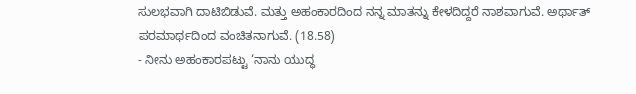ಸುಲಭವಾಗಿ ದಾಟಿಬಿಡುವೆ. ಮತ್ತು ಅಹಂಕಾರದಿಂದ ನನ್ನ ಮಾತನ್ನು ಕೇಳದಿದ್ದರೆ ನಾಶವಾಗುವೆ. ಅರ್ಥಾತ್ ಪರಮಾರ್ಥದಿಂದ ವಂಚಿತನಾಗುವೆ. (18.58)
- ನೀನು ಅಹಂಕಾರಪಟ್ಟು ‘ನಾನು ಯುದ್ಧ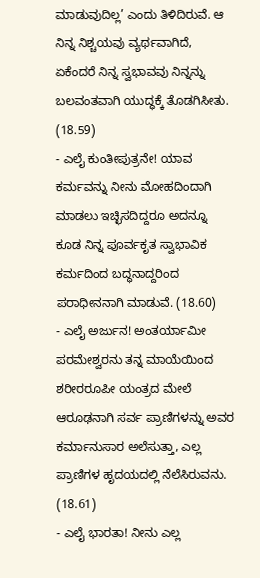ಮಾಡುವುದಿಲ್ಲ’ ಎಂದು ತಿಳಿದಿರುವೆ. ಆ ನಿನ್ನ ನಿಶ್ಚಯವು ವ್ಯರ್ಥವಾಗಿದೆ, ಏಕೆಂದರೆ ನಿನ್ನ ಸ್ವಭಾವವು ನಿನ್ನನ್ನು ಬಲವಂತವಾಗಿ ಯುದ್ಧಕ್ಕೆ ತೊಡಗಿಸೀತು. (18.59)
- ಎಲೈ ಕುಂತೀಪುತ್ರನೇ! ಯಾವ ಕರ್ಮವನ್ನು ನೀನು ಮೋಹದಿಂದಾಗಿ ಮಾಡಲು ಇಚ್ಛಿಸದಿದ್ದರೂ ಅದನ್ನೂ ಕೂಡ ನಿನ್ನ ಪೂರ್ವಕೃತ ಸ್ವಾಭಾವಿಕ ಕರ್ಮದಿಂದ ಬದ್ಧನಾದ್ದರಿಂದ ಪರಾಧೀನನಾಗಿ ಮಾಡುವೆ. (18.60)
- ಎಲೈ ಅರ್ಜುನ! ಅಂತರ್ಯಾಮೀ ಪರಮೇಶ್ವರನು ತನ್ನ ಮಾಯೆಯಿಂದ ಶರೀರರೂಪೀ ಯಂತ್ರದ ಮೇಲೆ ಆರೂಢನಾಗಿ ಸರ್ವ ಪ್ರಾಣಿಗಳನ್ನು ಅವರ ಕರ್ಮಾನುಸಾರ ಅಲೆಸುತ್ತಾ, ಎಲ್ಲ ಪ್ರಾಣಿಗಳ ಹೃದಯದಲ್ಲಿ ನೆಲೆಸಿರುವನು. (18.61)
- ಎಲೈ ಭಾರತಾ! ನೀನು ಎಲ್ಲ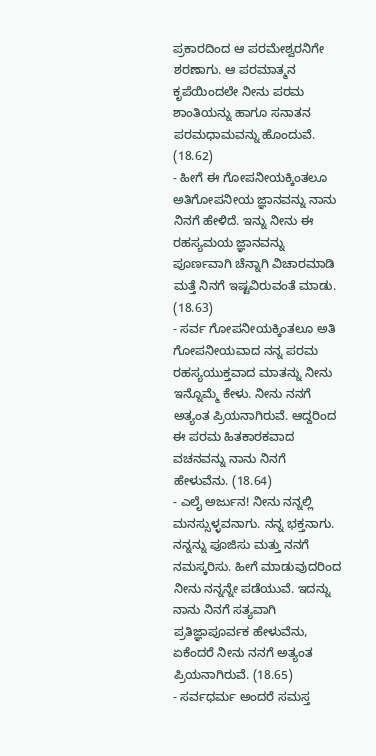ಪ್ರಕಾರದಿಂದ ಆ ಪರಮೇಶ್ವರನಿಗೇ ಶರಣಾಗು. ಆ ಪರಮಾತ್ಮನ ಕೃಪೆಯಿಂದಲೇ ನೀನು ಪರಮ ಶಾಂತಿಯನ್ನು ಹಾಗೂ ಸನಾತನ ಪರಮಧಾಮವನ್ನು ಹೊಂದುವೆ. (18.62)
- ಹೀಗೆ ಈ ಗೋಪನೀಯಕ್ಕಿಂತಲೂ ಅತಿಗೋಪನೀಯ ಜ್ಞಾನವನ್ನು ನಾನು ನಿನಗೆ ಹೇಳಿದೆ. ಇನ್ನು ನೀನು ಈ ರಹಸ್ಯಮಯ ಜ್ಞಾನವನ್ನು ಪೂರ್ಣವಾಗಿ ಚೆನ್ನಾಗಿ ವಿಚಾರಮಾಡಿ ಮತ್ತೆ ನಿನಗೆ ಇಷ್ಟವಿರುವಂತೆ ಮಾಡು. (18.63)
- ಸರ್ವ ಗೋಪನೀಯಕ್ಕಿಂತಲೂ ಅತಿ ಗೋಪನೀಯವಾದ ನನ್ನ ಪರಮ ರಹಸ್ಯಯುಕ್ತವಾದ ಮಾತನ್ನು ನೀನು ಇನ್ನೊಮ್ಮೆ ಕೇಳು. ನೀನು ನನಗೆ ಅತ್ಯಂತ ಪ್ರಿಯನಾಗಿರುವೆ. ಆದ್ದರಿಂದ ಈ ಪರಮ ಹಿತಕಾರಕವಾದ ವಚನವನ್ನು ನಾನು ನಿನಗೆ ಹೇಳುವೆನು. (18.64)
- ಎಲೈ ಅರ್ಜುನ! ನೀನು ನನ್ನಲ್ಲಿ ಮನಸ್ಸುಳ್ಳವನಾಗು. ನನ್ನ ಭಕ್ತನಾಗು. ನನ್ನನ್ನು ಪೂಜಿಸು ಮತ್ತು ನನಗೆ ನಮಸ್ಕರಿಸು. ಹೀಗೆ ಮಾಡುವುದರಿಂದ ನೀನು ನನ್ನನ್ನೇ ಪಡೆಯುವೆ. ಇದನ್ನು ನಾನು ನಿನಗೆ ಸತ್ಯವಾಗಿ ಪ್ರತಿಜ್ಞಾಪೂರ್ವಕ ಹೇಳುವೆನು, ಏಕೆಂದರೆ ನೀನು ನನಗೆ ಅತ್ಯಂತ ಪ್ರಿಯನಾಗಿರುವೆ. (18.65)
- ಸರ್ವಧರ್ಮ ಅಂದರೆ ಸಮಸ್ತ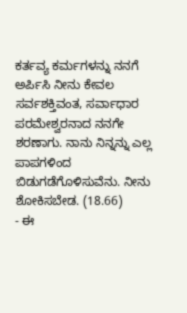ಕರ್ತವ್ಯ ಕರ್ಮಗಳನ್ನು ನನಗೆ ಅರ್ಪಿಸಿ ನೀನು ಕೇವಲ ಸರ್ವಶಕ್ತಿವಂತ, ಸರ್ವಾಧಾರ ಪರಮೇಶ್ವರನಾದ ನನಗೇ ಶರಣಾಗು. ನಾನು ನಿನ್ನನ್ನು ಎಲ್ಲ ಪಾಪಗಳಿಂದ ಬಿಡುಗಡೆಗೊಳಿಸುವೆನು. ನೀನು ಶೋಕಿಸಬೇಡ. (18.66)
- ಈ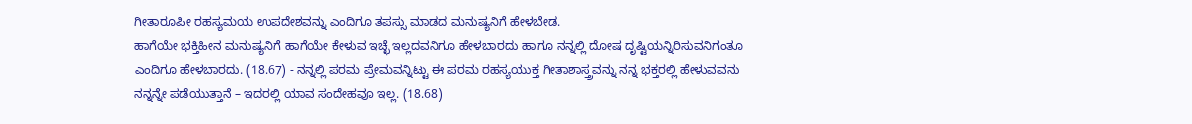ಗೀತಾರೂಪೀ ರಹಸ್ಯಮಯ ಉಪದೇಶವನ್ನು ಎಂದಿಗೂ ತಪಸ್ಸು ಮಾಡದ ಮನುಷ್ಯನಿಗೆ ಹೇಳಬೇಡ.
ಹಾಗೆಯೇ ಭಕ್ತಿಹೀನ ಮನುಷ್ಯನಿಗೆ ಹಾಗೆಯೇ ಕೇಳುವ ಇಚ್ಛೆ ಇಲ್ಲದವನಿಗೂ ಹೇಳಬಾರದು ಹಾಗೂ ನನ್ನಲ್ಲಿ ದೋಷ ದೃಷ್ಟಿಯನ್ನಿರಿಸುವನಿಗಂತೂ ಎಂದಿಗೂ ಹೇಳಬಾರದು. (18.67) - ನನ್ನಲ್ಲಿ ಪರಮ ಪ್ರೇಮವನ್ನಿಟ್ಟು ಈ ಪರಮ ರಹಸ್ಯಯುಕ್ತ ಗೀತಾಶಾಸ್ತ್ರವನ್ನು ನನ್ನ ಭಕ್ತರಲ್ಲಿ ಹೇಳುವವನು ನನ್ನನ್ನೇ ಪಡೆಯುತ್ತಾನೆ – ಇದರಲ್ಲಿ ಯಾವ ಸಂದೇಹವೂ ಇಲ್ಲ. (18.68)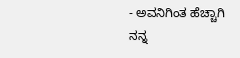- ಅವನಿಗಿಂತ ಹೆಚ್ಚಾಗಿ ನನ್ನ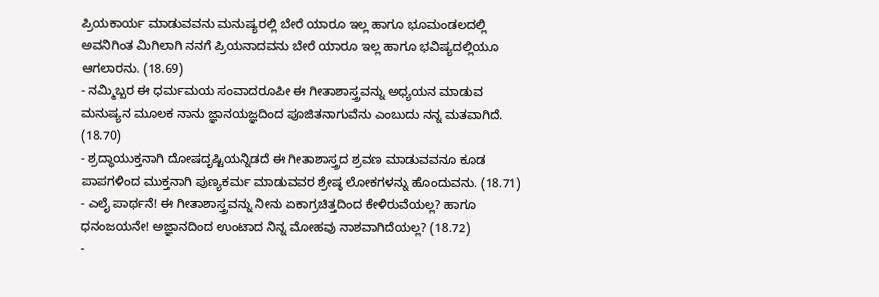ಪ್ರಿಯಕಾರ್ಯ ಮಾಡುವವನು ಮನುಷ್ಯರಲ್ಲಿ ಬೇರೆ ಯಾರೂ ಇಲ್ಲ ಹಾಗೂ ಭೂಮಂಡಲದಲ್ಲಿ ಅವನಿಗಿಂತ ಮಿಗಿಲಾಗಿ ನನಗೆ ಪ್ರಿಯನಾದವನು ಬೇರೆ ಯಾರೂ ಇಲ್ಲ ಹಾಗೂ ಭವಿಷ್ಯದಲ್ಲಿಯೂ ಆಗಲಾರನು. (18.69)
- ನಮ್ಮಿಬ್ಬರ ಈ ಧರ್ಮಮಯ ಸಂವಾದರೂಪೀ ಈ ಗೀತಾಶಾಸ್ತ್ರವನ್ನು ಅಧ್ಯಯನ ಮಾಡುವ ಮನುಷ್ಯನ ಮೂಲಕ ನಾನು ಜ್ಞಾನಯಜ್ಞದಿಂದ ಪೂಜಿತನಾಗುವೆನು ಎಂಬುದು ನನ್ನ ಮತವಾಗಿದೆ. (18.70)
- ಶ್ರದ್ಧಾಯುಕ್ತನಾಗಿ ದೋಷದೃಷ್ಟಿಯನ್ನಿಡದೆ ಈ ಗೀತಾಶಾಸ್ತ್ರದ ಶ್ರವಣ ಮಾಡುವವನೂ ಕೂಡ ಪಾಪಗಳಿಂದ ಮುಕ್ತನಾಗಿ ಪುಣ್ಯಕರ್ಮ ಮಾಡುವವರ ಶ್ರೇಷ್ಠ ಲೋಕಗಳನ್ನು ಹೊಂದುವನು. (18.71)
- ಎಲೈ ಪಾರ್ಥನೆ! ಈ ಗೀತಾಶಾಸ್ತ್ರವನ್ನು ನೀನು ಏಕಾಗ್ರಚಿತ್ತದಿಂದ ಕೇಳಿರುವೆಯಲ್ಲ? ಹಾಗೂ ಧನಂಜಯನೇ! ಅಜ್ಞಾನದಿಂದ ಉಂಟಾದ ನಿನ್ನ ಮೋಹವು ನಾಶವಾಗಿದೆಯಲ್ಲ? (18.72)
-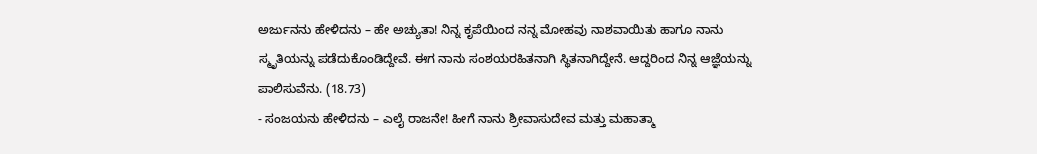ಅರ್ಜುನನು ಹೇಳಿದನು – ಹೇ ಅಚ್ಯುತಾ! ನಿನ್ನ ಕೃಪೆಯಿಂದ ನನ್ನ ಮೋಹವು ನಾಶವಾಯಿತು ಹಾಗೂ ನಾನು ಸ್ಮೃತಿಯನ್ನು ಪಡೆದುಕೊಂಡಿದ್ದೇವೆ. ಈಗ ನಾನು ಸಂಶಯರಹಿತನಾಗಿ ಸ್ಥಿತನಾಗಿದ್ದೇನೆ. ಆದ್ದರಿಂದ ನಿನ್ನ ಆಜ್ಞೆಯನ್ನು ಪಾಲಿಸುವೆನು. (18.73)
- ಸಂಜಯನು ಹೇಳಿದನು – ಎಲೈ ರಾಜನೇ! ಹೀಗೆ ನಾನು ಶ್ರೀವಾಸುದೇವ ಮತ್ತು ಮಹಾತ್ಮಾ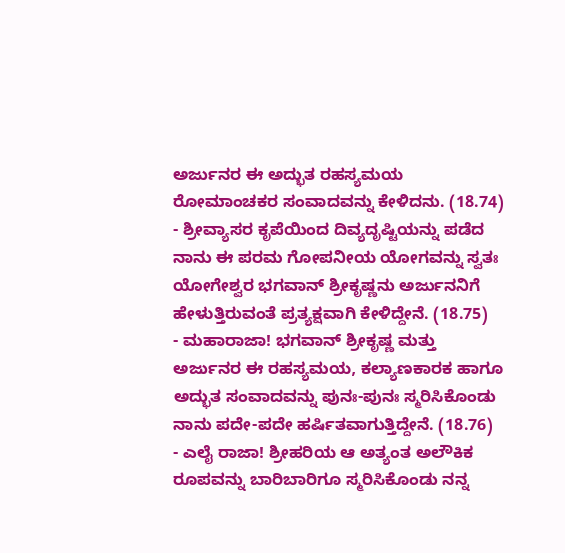ಅರ್ಜುನರ ಈ ಅದ್ಭುತ ರಹಸ್ಯಮಯ ರೋಮಾಂಚಕರ ಸಂವಾದವನ್ನು ಕೇಳಿದನು. (18.74)
- ಶ್ರೀವ್ಯಾಸರ ಕೃಪೆಯಿಂದ ದಿವ್ಯದೃಷ್ಟಿಯನ್ನು ಪಡೆದ ನಾನು ಈ ಪರಮ ಗೋಪನೀಯ ಯೋಗವನ್ನು ಸ್ವತಃ ಯೋಗೇಶ್ವರ ಭಗವಾನ್ ಶ್ರೀಕೃಷ್ಣನು ಅರ್ಜುನನಿಗೆ ಹೇಳುತ್ತಿರುವಂತೆ ಪ್ರತ್ಯಕ್ಷವಾಗಿ ಕೇಳಿದ್ದೇನೆ. (18.75)
- ಮಹಾರಾಜಾ! ಭಗವಾನ್ ಶ್ರೀಕೃಷ್ಣ ಮತ್ತು ಅರ್ಜುನರ ಈ ರಹಸ್ಯಮಯ, ಕಲ್ಯಾಣಕಾರಕ ಹಾಗೂ ಅದ್ಭುತ ಸಂವಾದವನ್ನು ಪುನಃ-ಪುನಃ ಸ್ಮರಿಸಿಕೊಂಡು ನಾನು ಪದೇ-ಪದೇ ಹರ್ಷಿತವಾಗುತ್ತಿದ್ದೇನೆ. (18.76)
- ಎಲೈ ರಾಜಾ! ಶ್ರೀಹರಿಯ ಆ ಅತ್ಯಂತ ಅಲೌಕಿಕ ರೂಪವನ್ನು ಬಾರಿಬಾರಿಗೂ ಸ್ಮರಿಸಿಕೊಂಡು ನನ್ನ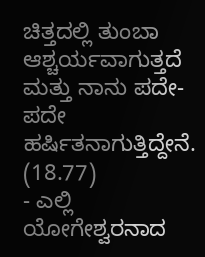ಚಿತ್ತದಲ್ಲಿ ತುಂಬಾ ಆಶ್ಚರ್ಯವಾಗುತ್ತದೆ ಮತ್ತು ನಾನು ಪದೇ-ಪದೇ ಹರ್ಷಿತನಾಗುತ್ತಿದ್ದೇನೆ. (18.77)
- ಎಲ್ಲಿ ಯೋಗೇಶ್ವರನಾದ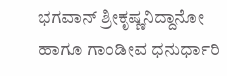ಭಗವಾನ್ ಶ್ರೀಕೃಷ್ಣನಿದ್ದಾನೋ ಹಾಗೂ ಗಾಂಡೀವ ಧನುರ್ಧಾರಿ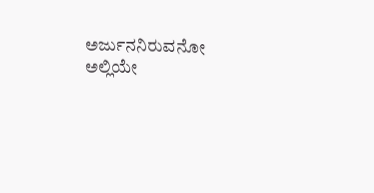ಅರ್ಜುನನಿರುವನೋ ಅಲ್ಲಿಯೇ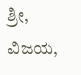ಶ್ರೀ, ವಿಜಯ,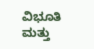ವಿಭೂತಿ ಮತ್ತು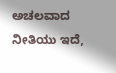ಅಚಲವಾದ ನೀತಿಯು ಇದೆ,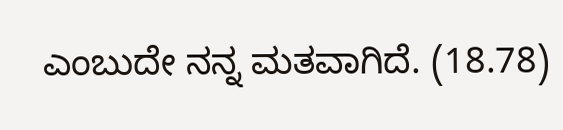ಎಂಬುದೇ ನನ್ನ ಮತವಾಗಿದೆ. (18.78)